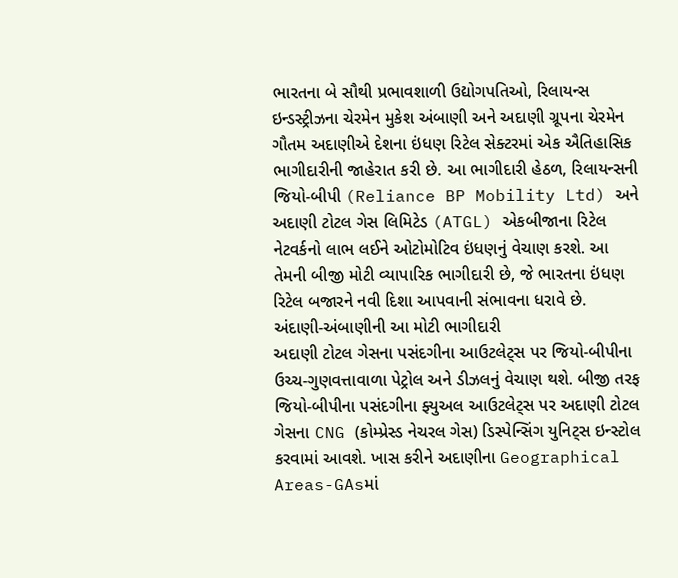ભારતના બે સૌથી પ્રભાવશાળી ઉદ્યોગપતિઓ, રિલાયન્સ ઇન્ડસ્ટ્રીઝના ચેરમેન મુકેશ અંબાણી અને અદાણી ગ્રૂપના ચેરમેન ગૌતમ અદાણીએ દેશના ઇંધણ રિટેલ સેક્ટરમાં એક ઐતિહાસિક ભાગીદારીની જાહેરાત કરી છે. આ ભાગીદારી હેઠળ, રિલાયન્સની જિયો-બીપી (Reliance BP Mobility Ltd) અને અદાણી ટોટલ ગેસ લિમિટેડ (ATGL) એકબીજાના રિટેલ નેટવર્કનો લાભ લઈને ઓટોમોટિવ ઇંધણનું વેચાણ કરશે. આ તેમની બીજી મોટી વ્યાપારિક ભાગીદારી છે, જે ભારતના ઇંધણ રિટેલ બજારને નવી દિશા આપવાની સંભાવના ધરાવે છે.
અંદાણી-અંબાણીની આ મોટી ભાગીદારી
અદાણી ટોટલ ગેસના પસંદગીના આઉટલેટ્સ પર જિયો-બીપીના ઉચ્ચ-ગુણવત્તાવાળા પેટ્રોલ અને ડીઝલનું વેચાણ થશે. બીજી તરફ જિયો-બીપીના પસંદગીના ફ્યુઅલ આઉટલેટ્સ પર અદાણી ટોટલ ગેસના CNG (કોમ્પ્રેસ્ડ નેચરલ ગેસ) ડિસ્પેન્સિંગ યુનિટ્સ ઇન્સ્ટોલ કરવામાં આવશે. ખાસ કરીને અદાણીના Geographical Areas-GAsમાં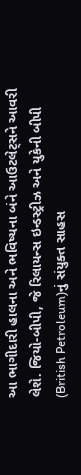આ ભાગીદારી હાલના અને ભવિષ્યના બંને આઉટલેટ્સને આવરી લેશે. જિયો-બીપી, જે રિલાયન્સ ઇન્ડસ્ટ્રીઝ અને યુકેની બીપી (British Petroleum)નું સંયુક્ત સાહસ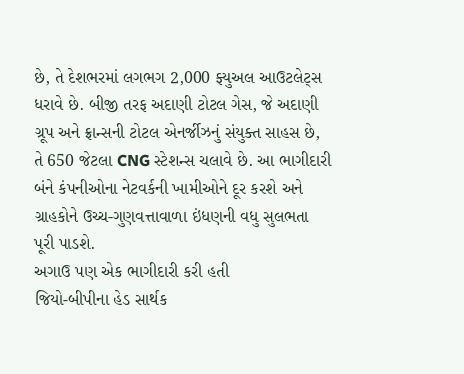છે, તે દેશભરમાં લગભગ 2,000 ફ્યુઅલ આઉટલેટ્સ ધરાવે છે. બીજી તરફ અદાણી ટોટલ ગેસ, જે અદાણી ગ્રૂપ અને ફ્રાન્સની ટોટલ એનર્જીઝનું સંયુક્ત સાહસ છે, તે 650 જેટલા CNG સ્ટેશન્સ ચલાવે છે. આ ભાગીદારી બંને કંપનીઓના નેટવર્કની ખામીઓને દૂર કરશે અને ગ્રાહકોને ઉચ્ચ-ગુણવત્તાવાળા ઇંધણની વધુ સુલભતા પૂરી પાડશે.
અગાઉ પણ એક ભાગીદારી કરી હતી
જિયો-બીપીના હેડ સાર્થક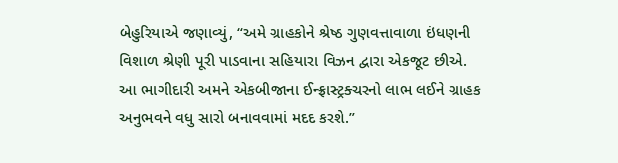બેહુરિયાએ જણાવ્યું, “અમે ગ્રાહકોને શ્રેષ્ઠ ગુણવત્તાવાળા ઇંધણની વિશાળ શ્રેણી પૂરી પાડવાના સહિયારા વિઝન દ્વારા એકજૂટ છીએ. આ ભાગીદારી અમને એકબીજાના ઈન્ફ્રાસ્ટ્રક્ચરનો લાભ લઈને ગ્રાહક અનુભવને વધુ સારો બનાવવામાં મદદ કરશે.”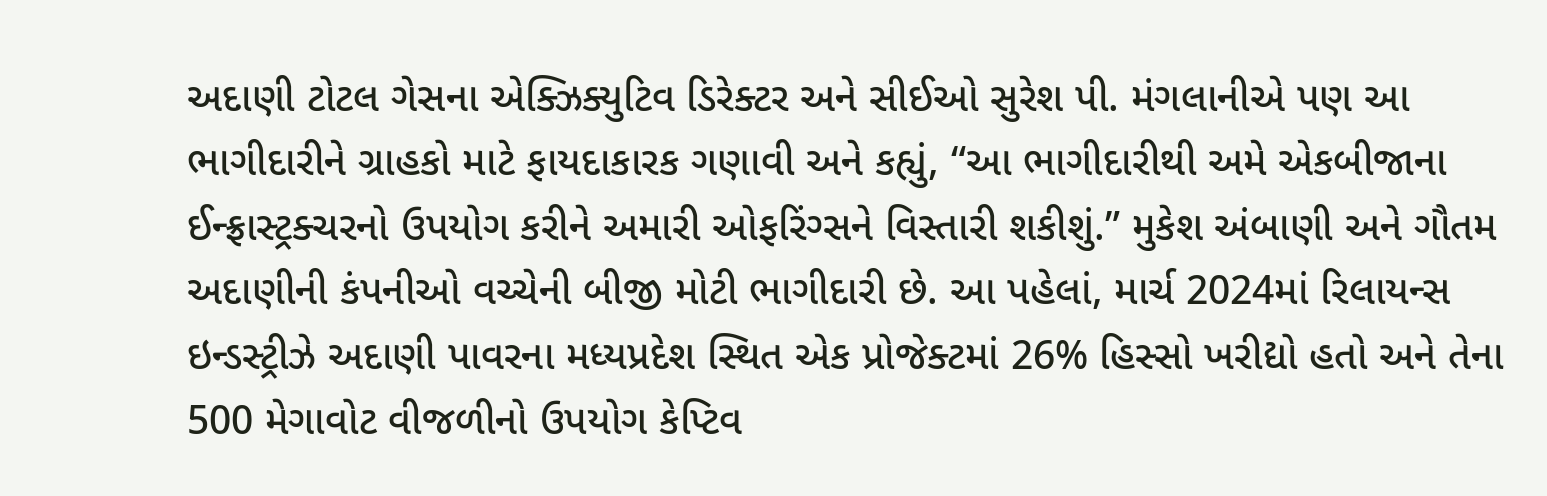અદાણી ટોટલ ગેસના એક્ઝિક્યુટિવ ડિરેક્ટર અને સીઈઓ સુરેશ પી. મંગલાનીએ પણ આ ભાગીદારીને ગ્રાહકો માટે ફાયદાકારક ગણાવી અને કહ્યું, “આ ભાગીદારીથી અમે એકબીજાના ઈન્ફ્રાસ્ટ્રક્ચરનો ઉપયોગ કરીને અમારી ઓફરિંગ્સને વિસ્તારી શકીશું.” મુકેશ અંબાણી અને ગૌતમ અદાણીની કંપનીઓ વચ્ચેની બીજી મોટી ભાગીદારી છે. આ પહેલાં, માર્ચ 2024માં રિલાયન્સ ઇન્ડસ્ટ્રીઝે અદાણી પાવરના મધ્યપ્રદેશ સ્થિત એક પ્રોજેક્ટમાં 26% હિસ્સો ખરીદ્યો હતો અને તેના 500 મેગાવોટ વીજળીનો ઉપયોગ કેપ્ટિવ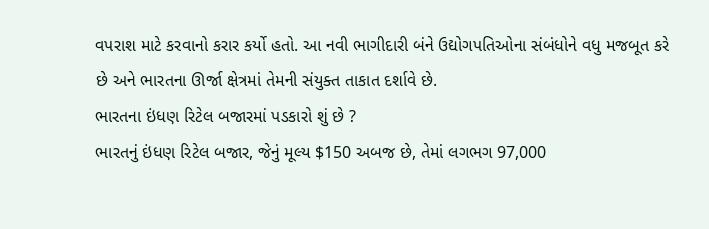વપરાશ માટે કરવાનો કરાર કર્યો હતો. આ નવી ભાગીદારી બંને ઉદ્યોગપતિઓના સંબંધોને વધુ મજબૂત કરે છે અને ભારતના ઊર્જા ક્ષેત્રમાં તેમની સંયુક્ત તાકાત દર્શાવે છે.
ભારતના ઇંધણ રિટેલ બજારમાં પડકારો શું છે ?
ભારતનું ઇંધણ રિટેલ બજાર, જેનું મૂલ્ય $150 અબજ છે, તેમાં લગભગ 97,000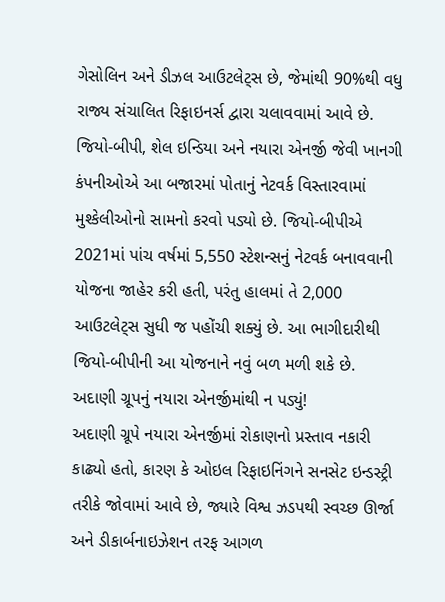ગેસોલિન અને ડીઝલ આઉટલેટ્સ છે, જેમાંથી 90%થી વધુ રાજ્ય સંચાલિત રિફાઇનર્સ દ્વારા ચલાવવામાં આવે છે. જિયો-બીપી, શેલ ઇન્ડિયા અને નયારા એનર્જી જેવી ખાનગી કંપનીઓએ આ બજારમાં પોતાનું નેટવર્ક વિસ્તારવામાં મુશ્કેલીઓનો સામનો કરવો પડ્યો છે. જિયો-બીપીએ 2021માં પાંચ વર્ષમાં 5,550 સ્ટેશન્સનું નેટવર્ક બનાવવાની યોજના જાહેર કરી હતી, પરંતુ હાલમાં તે 2,000 આઉટલેટ્સ સુધી જ પહોંચી શક્યું છે. આ ભાગીદારીથી જિયો-બીપીની આ યોજનાને નવું બળ મળી શકે છે.
અદાણી ગ્રૂપનું નયારા એનર્જીમાંથી ન પડ્યું!
અદાણી ગ્રૂપે નયારા એનર્જીમાં રોકાણનો પ્રસ્તાવ નકારી કાઢ્યો હતો, કારણ કે ઓઇલ રિફાઇનિંગને સનસેટ ઇન્ડસ્ટ્રી તરીકે જોવામાં આવે છે, જ્યારે વિશ્વ ઝડપથી સ્વચ્છ ઊર્જા અને ડીકાર્બનાઇઝેશન તરફ આગળ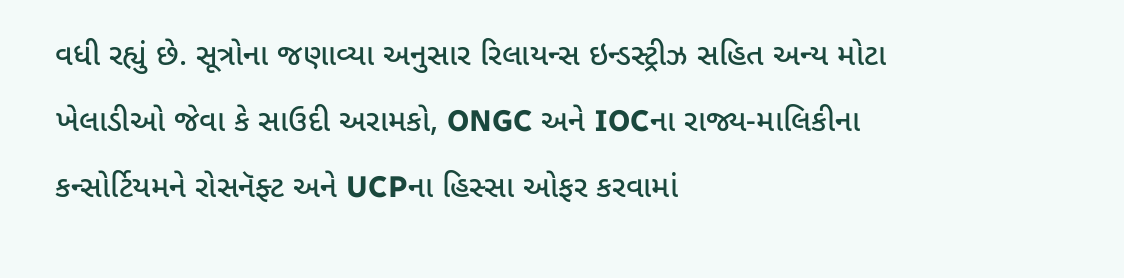વધી રહ્યું છે. સૂત્રોના જણાવ્યા અનુસાર રિલાયન્સ ઇન્ડસ્ટ્રીઝ સહિત અન્ય મોટા ખેલાડીઓ જેવા કે સાઉદી અરામકો, ONGC અને IOCના રાજ્ય-માલિકીના કન્સોર્ટિયમને રોસનૅફ્ટ અને UCPના હિસ્સા ઓફર કરવામાં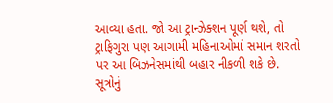આવ્યા હતા. જો આ ટ્રાન્ઝેક્શન પૂર્ણ થશે, તો ટ્રાફિગુરા પણ આગામી મહિનાઓમાં સમાન શરતો પર આ બિઝનેસમાંથી બહાર નીકળી શકે છે. સૂત્રોનું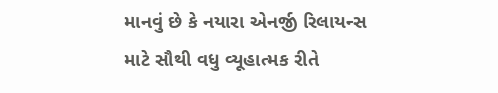માનવું છે કે નયારા એનર્જી રિલાયન્સ માટે સૌથી વધુ વ્યૂહાત્મક રીતે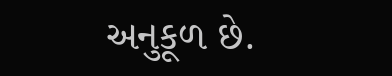અનુકૂળ છે.